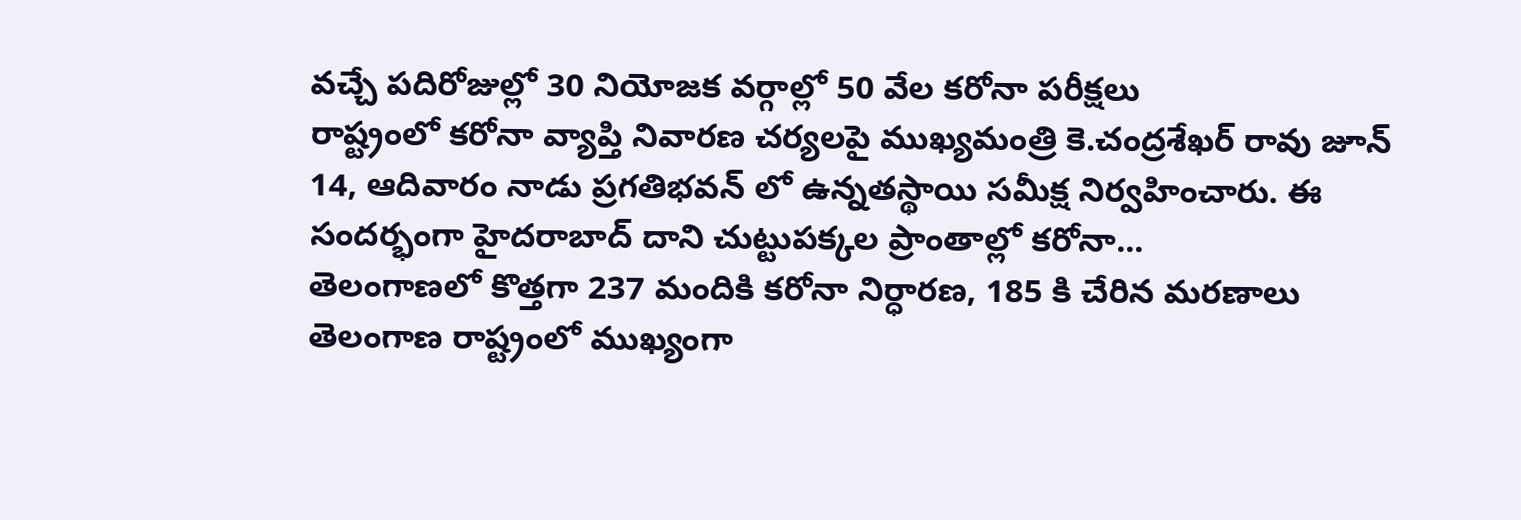వచ్చే పదిరోజుల్లో 30 నియోజక వర్గాల్లో 50 వేల కరోనా పరీక్షలు
రాష్ట్రంలో కరోనా వ్యాప్తి నివారణ చర్యలపై ముఖ్యమంత్రి కె.చంద్రశేఖర్ రావు జూన్ 14, ఆదివారం నాడు ప్రగతిభవన్ లో ఉన్నతస్థాయి సమీక్ష నిర్వహించారు. ఈ సందర్భంగా హైదరాబాద్ దాని చుట్టుపక్కల ప్రాంతాల్లో కరోనా...
తెలంగాణలో కొత్తగా 237 మందికి కరోనా నిర్ధారణ, 185 కి చేరిన మరణాలు
తెలంగాణ రాష్ట్రంలో ముఖ్యంగా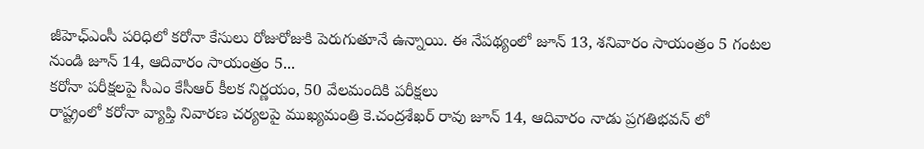జీహెఛ్ఎంసీ పరిధిలో కరోనా కేసులు రోజురోజుకి పెరుగుతూనే ఉన్నాయి. ఈ నేపథ్యంలో జూన్ 13, శనివారం సాయంత్రం 5 గంటల నుండి జూన్ 14, ఆదివారం సాయంత్రం 5...
కరోనా పరీక్షలపై సీఎం కేసీఆర్ కీలక నిర్ణయం, 50 వేలమందికి పరీక్షలు
రాష్ట్రంలో కరోనా వ్యాప్తి నివారణ చర్యలపై ముఖ్యమంత్రి కె.చంద్రశేఖర్ రావు జూన్ 14, ఆదివారం నాడు ప్రగతిభవన్ లో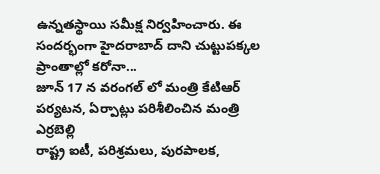ఉన్నతస్థాయి సమీక్ష నిర్వహించారు. ఈ సందర్భంగా హైదరాబాద్ దాని చుట్టుపక్కల ప్రాంతాల్లో కరోనా...
జూన్ 17 న వరంగల్ లో మంత్రి కేటిఆర్ పర్యటన, ఏర్పాట్లు పరిశీలించిన మంత్రి ఎర్రబెల్లి
రాష్ట్ర ఐటీ, పరిశ్రమలు, పురపాలక,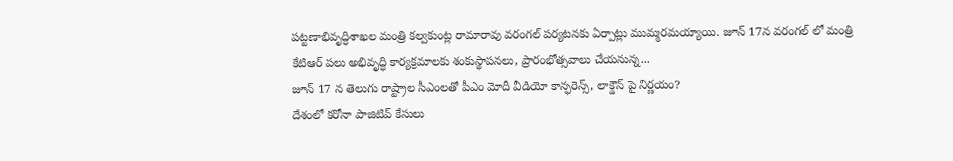పట్టణాభివృద్ధిశాఖల మంత్రి కల్వకుంట్ల రామారావు వరంగల్ పర్యటనకు ఏర్పాట్లు ముమ్మరమయ్యాయి. జూన్ 17న వరంగల్ లో మంత్రి కేటిఆర్ పలు అభివృద్ధి కార్యక్రమాలకు శంకుస్థాపనలు, ప్రారంభోత్సవాలు చేయనున్న...
జూన్ 17 న తెలుగు రాష్ట్రాల సీఎంలతో పీఎం మోదీ వీడియో కాన్ఫరెన్స్, లాక్డౌన్ పై నిర్ణయం?
దేశంలో కరోనా పాజిటివ్ కేసులు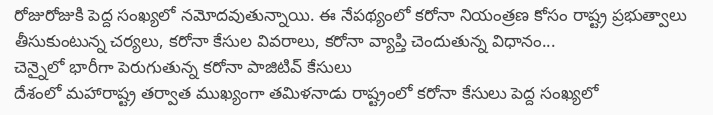రోజురోజుకి పెద్ద సంఖ్యలో నమోదవుతున్నాయి. ఈ నేపథ్యంలో కరోనా నియంత్రణ కోసం రాష్ట్ర ప్రభుత్వాలు తీసుకుంటున్న చర్యలు, కరోనా కేసుల వివరాలు, కరోనా వ్యాప్తి చెందుతున్న విధానం...
చెన్నైలో భారీగా పెరుగుతున్న కరోనా పాజిటివ్ కేసులు
దేశంలో మహారాష్ట్ర తర్వాత ముఖ్యంగా తమిళనాడు రాష్ట్రంలో కరోనా కేసులు పెద్ద సంఖ్యలో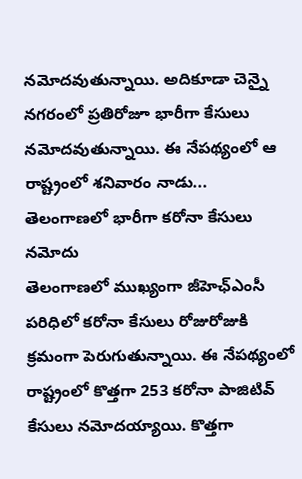నమోదవుతున్నాయి. అదికూడా చెన్నై నగరంలో ప్రతిరోజూ భారీగా కేసులు నమోదవుతున్నాయి. ఈ నేపథ్యంలో ఆ రాష్ట్రంలో శనివారం నాడు...
తెలంగాణలో భారీగా కరోనా కేసులు నమోదు
తెలంగాణలో ముఖ్యంగా జీహెఛ్ఎంసీ పరిధిలో కరోనా కేసులు రోజురోజుకి క్రమంగా పెరుగుతున్నాయి. ఈ నేపథ్యంలో రాష్ట్రంలో కొత్తగా 253 కరోనా పాజిటివ్ కేసులు నమోదయ్యాయి. కొత్తగా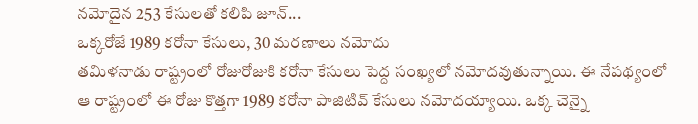నమోదైన 253 కేసులతో కలిపి జూన్...
ఒక్కరోజే 1989 కరోనా కేసులు, 30 మరణాలు నమోదు
తమిళనాడు రాష్ట్రంలో రోజురోజుకి కరోనా కేసులు పెద్ద సంఖ్యలో నమోదవుతున్నాయి. ఈ నేపథ్యంలో ఆ రాష్ట్రంలో ఈ రోజు కొత్తగా 1989 కరోనా పాజిటివ్ కేసులు నమోదయ్యాయి. ఒక్క చెన్నై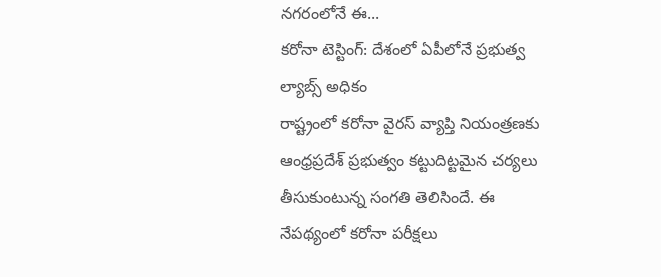నగరంలోనే ఈ...
కరోనా టెస్టింగ్: దేశంలో ఏపీలోనే ప్రభుత్వ ల్యాబ్స్ అధికం
రాష్ట్రంలో కరోనా వైరస్ వ్యాప్తి నియంత్రణకు ఆంధ్రప్రదేశ్ ప్రభుత్వం కట్టుదిట్టమైన చర్యలు తీసుకుంటున్న సంగతి తెలిసిందే. ఈ నేపథ్యంలో కరోనా పరీక్షలు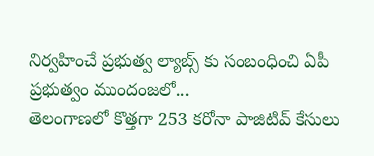నిర్వహించే ప్రభుత్వ ల్యాబ్స్ కు సంబంధించి ఏపీ ప్రభుత్వం ముందంజలో...
తెలంగాణలో కొత్తగా 253 కరోనా పాజిటివ్ కేసులు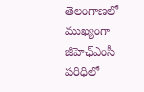తెలంగాణలో ముఖ్యంగా జీహెఛ్ఎంసీ పరిధిలో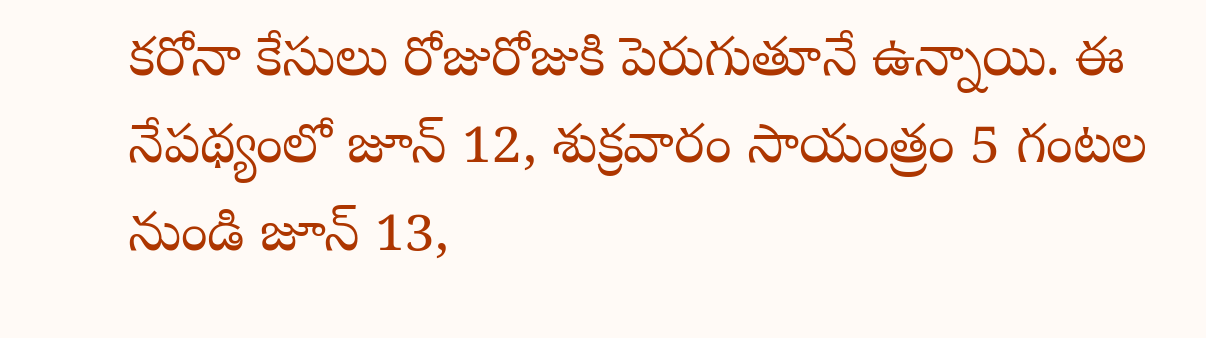కరోనా కేసులు రోజురోజుకి పెరుగుతూనే ఉన్నాయి. ఈ నేపథ్యంలో జూన్ 12, శుక్రవారం సాయంత్రం 5 గంటల నుండి జూన్ 13,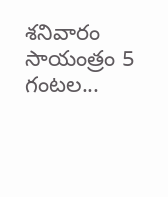శనివారం సాయంత్రం 5 గంటల...